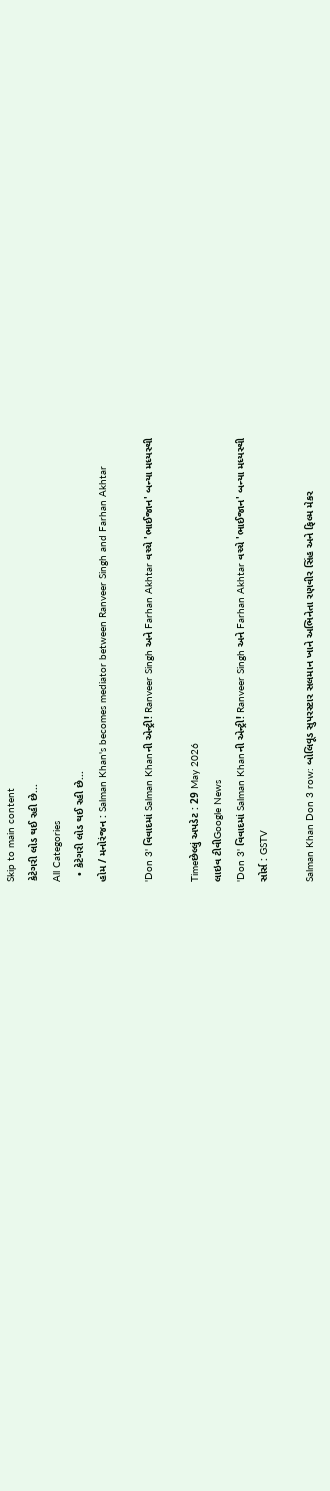Skip to main content
કેટેગરી લોડ થઈ રહી છે...
All Categories
  • કેટેગરી લોડ થઈ રહી છે...
હોમ / મનોરંજન : Salman Khan's becomes mediator between Ranveer Singh and Farhan Akhtar

'Don 3' વિવાદમાં Salman Khanની એન્ટ્રી! Ranveer Singh અને Farhan Akhtar વચ્ચે 'ભાઈજાન' બન્યા મધ્યસ્થી

Timeછેલ્લું અપડેટ : 29 May 2026
લાઇવ ટીવીGoogle News
'Don 3' વિવાદમાં Salman Khanની એન્ટ્રી! Ranveer Singh અને Farhan Akhtar વચ્ચે 'ભાઈજાન' બન્યા મધ્યસ્થી
સોર્સ : GSTV

Salman Khan Don 3 row: બોલિવૂડ સુપરસ્ટાર સલમાન ખાને અભિનેતા રણવીર સિંહ અને ફિલ્મ મેકર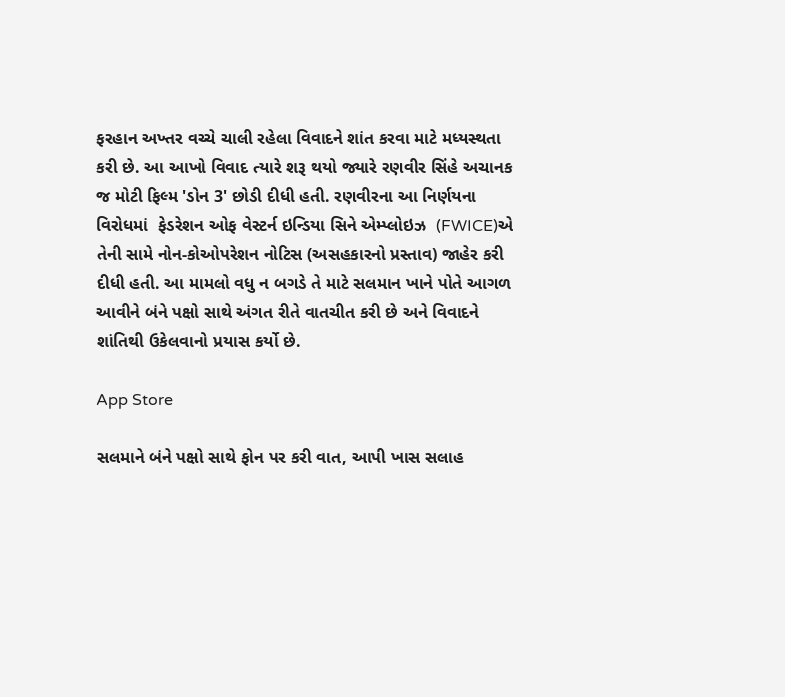ફરહાન અખ્તર વચ્ચે ચાલી રહેલા વિવાદને શાંત કરવા માટે મધ્યસ્થતા કરી છે. આ આખો વિવાદ ત્યારે શરૂ થયો જ્યારે રણવીર સિંહે અચાનક જ મોટી ફિલ્મ 'ડોન 3' છોડી દીધી હતી. રણવીરના આ નિર્ણયના વિરોધમાં  ફેડરેશન ઓફ વેસ્ટર્ન ઇન્ડિયા સિને એમ્પ્લોઇઝ  (FWICE)એ તેની સામે નોન-કોઓપરેશન નોટિસ (અસહકારનો પ્રસ્તાવ) જાહેર કરી દીધી હતી. આ મામલો વધુ ન બગડે તે માટે સલમાન ખાને પોતે આગળ આવીને બંને પક્ષો સાથે અંગત રીતે વાતચીત કરી છે અને વિવાદને શાંતિથી ઉકેલવાનો પ્રયાસ કર્યો છે.

App Store

સલમાને બંને પક્ષો સાથે ફોન પર કરી વાત, આપી ખાસ સલાહ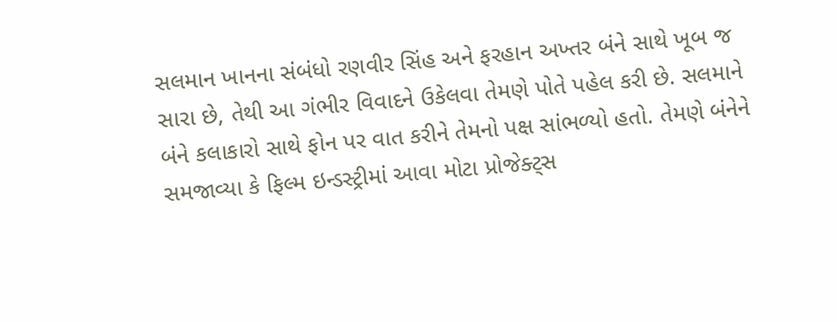સલમાન ખાનના સંબંધો રણવીર સિંહ અને ફરહાન અખ્તર બંને સાથે ખૂબ જ સારા છે, તેથી આ ગંભીર વિવાદને ઉકેલવા તેમણે પોતે પહેલ કરી છે. સલમાને બંને કલાકારો સાથે ફોન પર વાત કરીને તેમનો પક્ષ સાંભળ્યો હતો. તેમણે બંનેને સમજાવ્યા કે ફિલ્મ ઇન્ડસ્ટ્રીમાં આવા મોટા પ્રોજેક્ટ્સ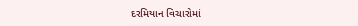દરમિયાન વિચારોમાં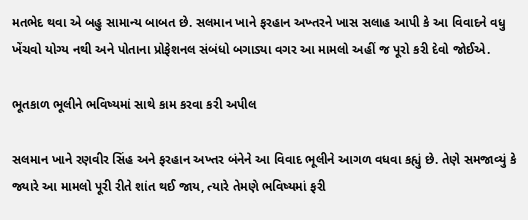મતભેદ થવા એ બહુ સામાન્ય બાબત છે. સલમાન ખાને ફરહાન અખ્તરને ખાસ સલાહ આપી કે આ વિવાદને વધુ ખેંચવો યોગ્ય નથી અને પોતાના પ્રોફેશનલ સંબંધો બગાડ્યા વગર આ મામલો અહીં જ પૂરો કરી દેવો જોઈએ.

ભૂતકાળ ભૂલીને ભવિષ્યમાં સાથે કામ કરવા કરી અપીલ

સલમાન ખાને રણવીર સિંહ અને ફરહાન અખ્તર બંનેને આ વિવાદ ભૂલીને આગળ વધવા કહ્યું છે. તેણે સમજાવ્યું કે જ્યારે આ મામલો પૂરી રીતે શાંત થઈ જાય, ત્યારે તેમણે ભવિષ્યમાં ફરી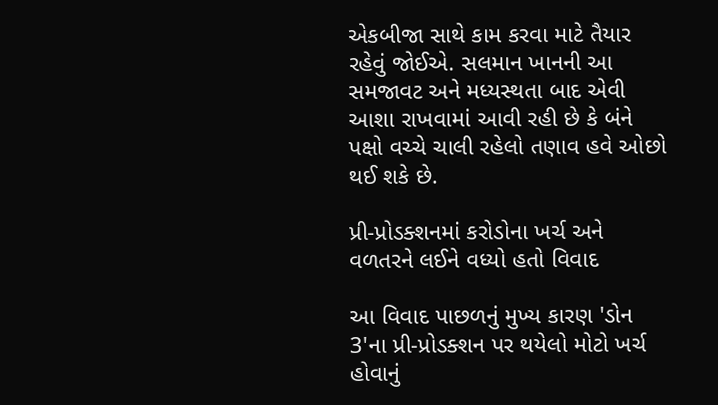એકબીજા સાથે કામ કરવા માટે તૈયાર રહેવું જોઈએ. સલમાન ખાનની આ સમજાવટ અને મધ્યસ્થતા બાદ એવી આશા રાખવામાં આવી રહી છે કે બંને પક્ષો વચ્ચે ચાલી રહેલો તણાવ હવે ઓછો થઈ શકે છે.

પ્રી-પ્રોડક્શનમાં કરોડોના ખર્ચ અને વળતરને લઈને વધ્યો હતો વિવાદ

આ વિવાદ પાછળનું મુખ્ય કારણ 'ડોન 3'ના પ્રી-પ્રોડક્શન પર થયેલો મોટો ખર્ચ હોવાનું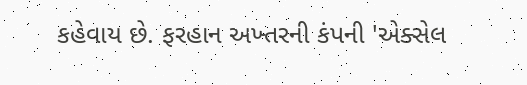કહેવાય છે. ફરહાન અખ્તરની કંપની 'એક્સેલ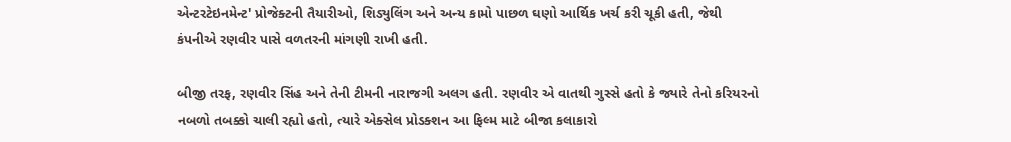એન્ટરટેઇનમેન્ટ' પ્રોજેક્ટની તૈયારીઓ, શિડ્યુલિંગ અને અન્ય કામો પાછળ ઘણો આર્થિક ખર્ચ કરી ચૂકી હતી, જેથી કંપનીએ રણવીર પાસે વળતરની માંગણી રાખી હતી.

બીજી તરફ, રણવીર સિંહ અને તેની ટીમની નારાજગી અલગ હતી. રણવીર એ વાતથી ગુસ્સે હતો કે જ્યારે તેનો કરિયરનો નબળો તબક્કો ચાલી રહ્યો હતો, ત્યારે એક્સેલ પ્રોડક્શન આ ફિલ્મ માટે બીજા કલાકારો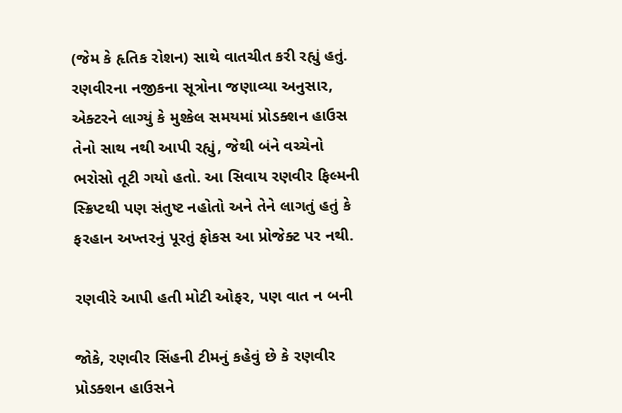(જેમ કે હૃતિક રોશન) સાથે વાતચીત કરી રહ્યું હતું. રણવીરના નજીકના સૂત્રોના જણાવ્યા અનુસાર, એક્ટરને લાગ્યું કે મુશ્કેલ સમયમાં પ્રોડક્શન હાઉસ તેનો સાથ નથી આપી રહ્યું, જેથી બંને વચ્ચેનો ભરોસો તૂટી ગયો હતો. આ સિવાય રણવીર ફિલ્મની સ્ક્રિપ્ટથી પણ સંતુષ્ટ નહોતો અને તેને લાગતું હતું કે ફરહાન અખ્તરનું પૂરતું ફોકસ આ પ્રોજેક્ટ પર નથી.

રણવીરે આપી હતી મોટી ઓફર, પણ વાત ન બની

જોકે, રણવીર સિંહની ટીમનું કહેવું છે કે રણવીર પ્રોડક્શન હાઉસને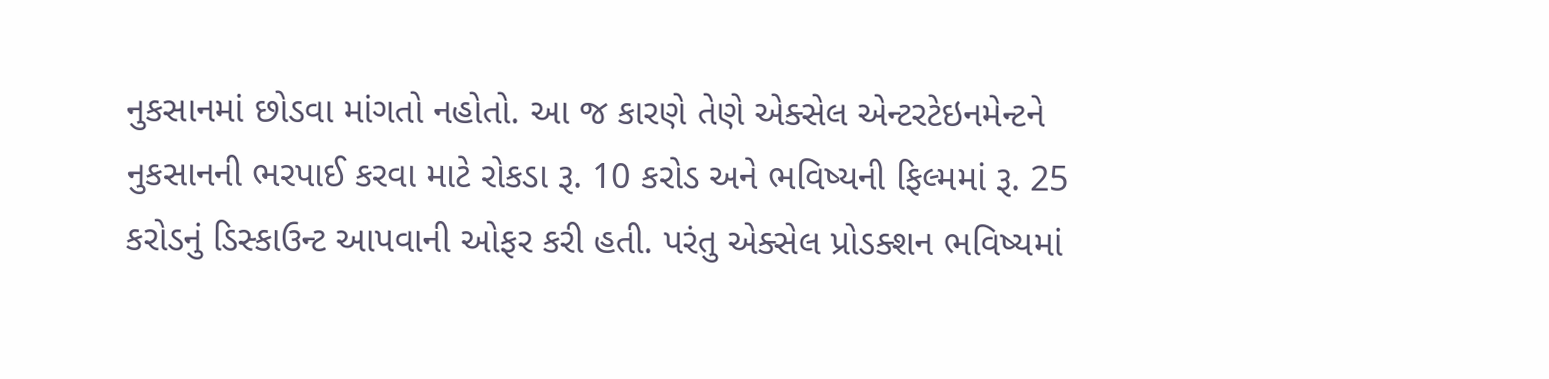નુકસાનમાં છોડવા માંગતો નહોતો. આ જ કારણે તેણે એક્સેલ એન્ટરટેઇનમેન્ટને નુકસાનની ભરપાઈ કરવા માટે રોકડા રૂ. 10 કરોડ અને ભવિષ્યની ફિલ્મમાં રૂ. 25 કરોડનું ડિસ્કાઉન્ટ આપવાની ઓફર કરી હતી. પરંતુ એક્સેલ પ્રોડક્શન ભવિષ્યમાં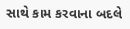સાથે કામ કરવાના બદલે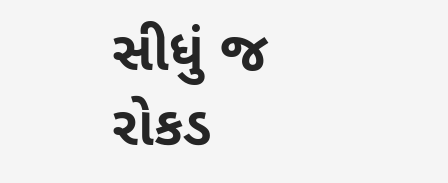સીધું જ રોકડ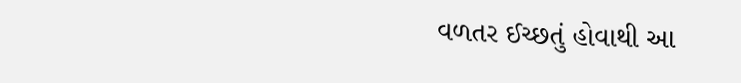વળતર ઈચ્છતું હોવાથી આ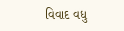વિવાદ વધુ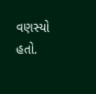વણસ્યો હતો.